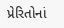પ્રેરિતોનાં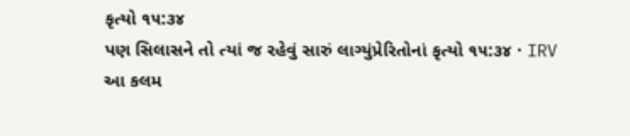કૃત્યો ૧૫:૩૪
પણ સિલાસને તો ત્યાં જ રહેવું સારું લાગ્યુંપ્રેરિતોનાં કૃત્યો ૧૫:૩૪ · IRV
આ કલમ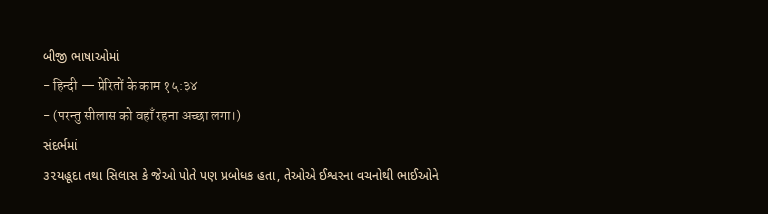બીજી ભાષાઓમાં
- हिन्दी — प्रेरितों के काम १५:३४
- (परन्तु सीलास को वहाँ रहना अच्छा लगा।)
સંદર્ભમાં
૩૨યહૂદા તથા સિલાસ કે જેઓ પોતે પણ પ્રબોધક હતા, તેઓએ ઈશ્વરના વચનોથી ભાઈઓને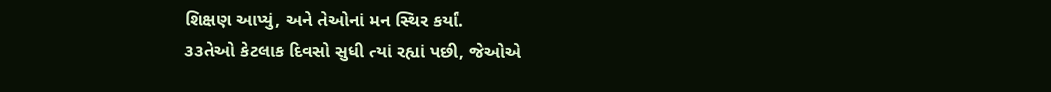શિક્ષણ આપ્યું, અને તેઓનાં મન સ્થિર કર્યાં.
૩૩તેઓ કેટલાક દિવસો સુધી ત્યાં રહ્યાં પછી, જેઓએ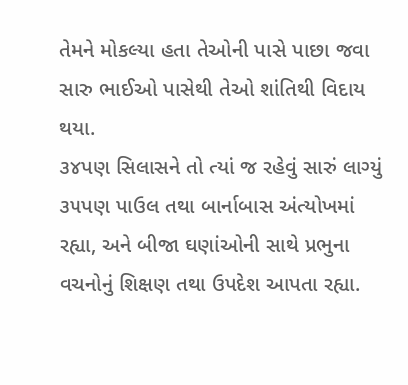તેમને મોકલ્યા હતા તેઓની પાસે પાછા જવા સારુ ભાઈઓ પાસેથી તેઓ શાંતિથી વિદાય થયા.
૩૪પણ સિલાસને તો ત્યાં જ રહેવું સારું લાગ્યું
૩૫પણ પાઉલ તથા બાર્નાબાસ અંત્યોખમાં રહ્યા, અને બીજા ઘણાંઓની સાથે પ્રભુના વચનોનું શિક્ષણ તથા ઉપદેશ આપતા રહ્યા.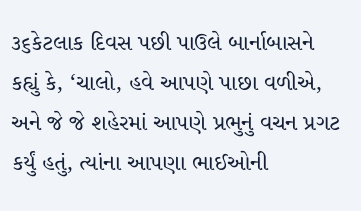૩૬કેટલાક દિવસ પછી પાઉલે બાર્નાબાસને કહ્યું કે, ‘ચાલો, હવે આપણે પાછા વળીએ, અને જે જે શહેરમાં આપણે પ્રભુનું વચન પ્રગટ કર્યું હતું, ત્યાંના આપણા ભાઈઓની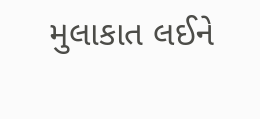મુલાકાત લઈને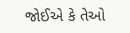જોઈએ કે તેઓ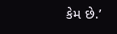કેમ છે.’